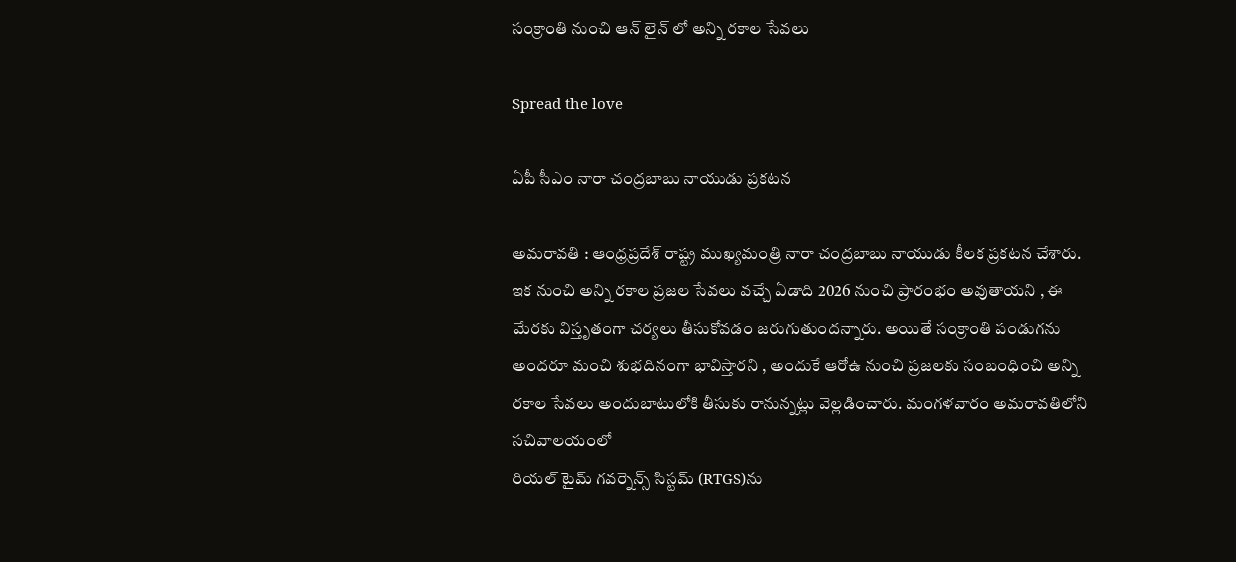సంక్రాంతి నుంచి ఆన్ లైన్ లో అన్ని ర‌కాల సేవ‌లు

Spread the love

ఏపీ సీఎం నారా చంద్ర‌బాబు నాయుడు ప్ర‌క‌ట‌న

అమ‌రావ‌తి : ఆంధ్ర‌ప్ర‌దేశ్ రాష్ట్ర ముఖ్య‌మంత్రి నారా చంద్రబాబు నాయుడు కీల‌క ప్ర‌క‌ట‌న చేశారు. ఇక నుంచి అన్ని ర‌కాల ప్ర‌జ‌ల సేవ‌లు వ‌చ్చే ఏడాది 2026 నుంచి ప్రారంభం అవుతాయ‌ని , ఈ మేర‌కు విస్తృతంగా చ‌ర్య‌లు తీసుకోవ‌డం జ‌రుగుతుంద‌న్నారు. అయితే సంక్రాంతి పండుగ‌ను అంద‌రూ మంచి శుభదినంగా భావిస్తార‌ని , అందుకే ఆరోఉ నుంచి ప్ర‌జ‌ల‌కు సంబంధించి అన్ని ర‌కాల సేవ‌లు అందుబాటులోకి తీసుకు రానున్నట్లు వెల్ల‌డించారు. మంగ‌ళ‌వారం అమ‌రావ‌తిలోని స‌చివాల‌యంలో
రియల్ టైమ్ గవర్నెన్స్ సిస్టమ్ (RTGS)ను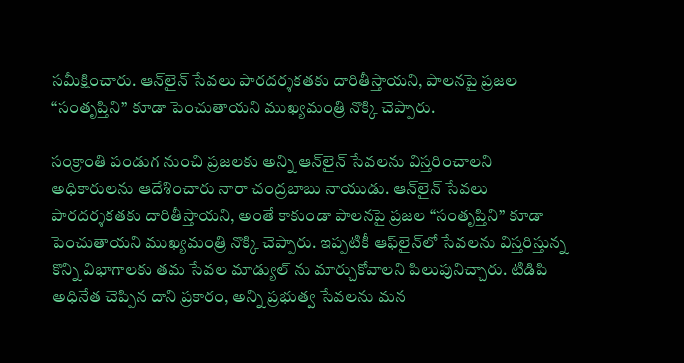సమీక్షించారు. ఆన్‌లైన్ సేవలు పారదర్శకతకు దారితీస్తాయని, పాలనపై ప్రజల “సంతృప్తిని” కూడా పెంచుతాయని ముఖ్యమంత్రి నొక్కి చెప్పారు.

సంక్రాంతి పండుగ నుంచి ప్రజలకు అన్ని ఆన్‌లైన్ సేవలను విస్తరించాలని అధికారులను ఆదేశించారు నారా చంద్ర‌బాబు నాయుడు. ఆన్‌లైన్ సేవలు పారదర్శకతకు దారితీస్తాయని, అంతే కాకుండా పాలనపై ప్రజల “సంతృప్తిని” కూడా పెంచుతాయని ముఖ్యమంత్రి నొక్కి చెప్పారు. ఇప్పటికీ ఆఫ్‌లైన్‌లో సేవలను విస్తరిస్తున్న కొన్ని విభాగాలకు తమ సేవల మాడ్యుల్ ను మార్చుకోవాలని పిలుపునిచ్చారు. టిడిపి అధినేత చెప్పిన దాని ప్రకారం, అన్ని ప్రభుత్వ సేవలను మన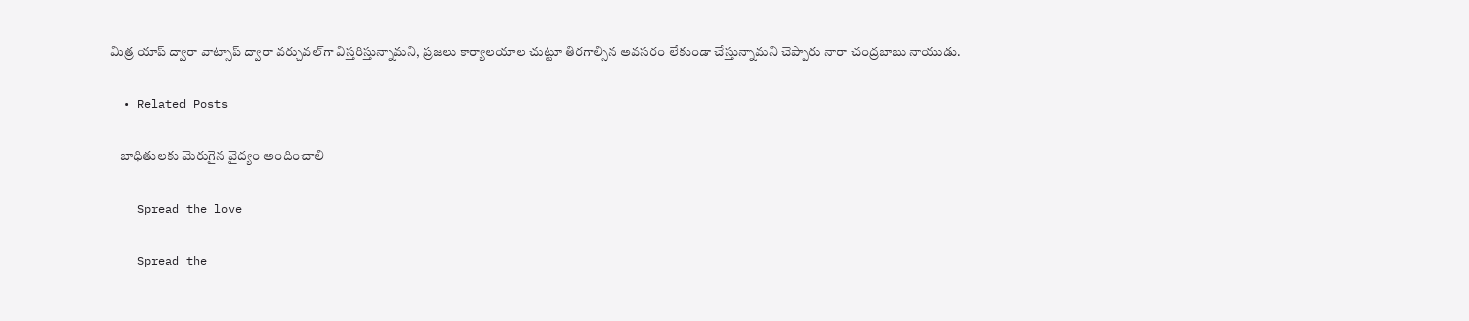మిత్ర యాప్ ద్వారా వాట్సాప్ ద్వారా వర్చువల్‌గా విస్తరిస్తున్నామని, ప్రజలు కార్యాలయాల చుట్టూ తిరగాల్సిన అవసరం లేకుండా చేస్తున్నామ‌ని చెప్పారు నారా చంద్రబాబు నాయుడు.

  • Related Posts

    బాధితుల‌కు మెరుగైన వైద్యం అందించాలి

    Spread the love

    Spread the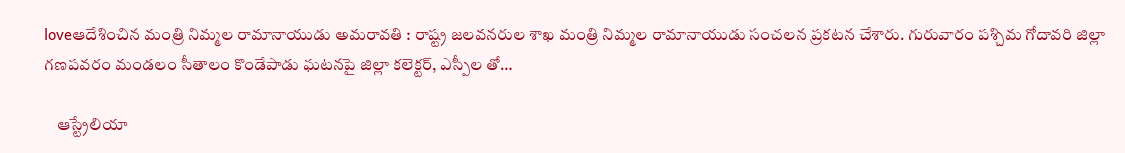loveఆదేశించిన మంత్రి నిమ్మ‌ల రామానాయుడు అమరావతి : రాష్ట్ర జలవనరుల శాఖ మంత్రి నిమ్మల రామానాయుడు సంచ‌ల‌న ప్ర‌క‌ట‌న చేశారు. గురువారం పశ్చిమ గోదావరి జిల్లా గణపవరం మండలం సీతాలం కొండేపాడు ఘటనపై జిల్లా కలెక్టర్, ఎస్పీల తో…

    ఆస్ట్రేలియా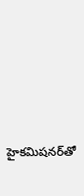హైకమిషనర్‌తో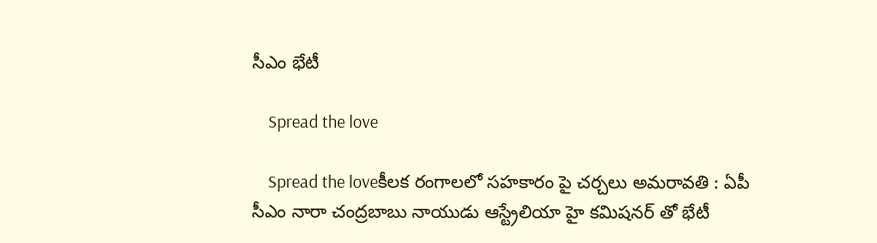సీఎం భేటీ

    Spread the love

    Spread the loveకీల‌క రంగాల‌లో స‌హ‌కారం పై చ‌ర్చ‌లు అమ‌రావ‌తి : ఏపీ సీఎం నారా చంద్ర‌బాబు నాయుడు ఆస్ట్రేలియా హై క‌మిష‌న‌ర్ తో భేటీ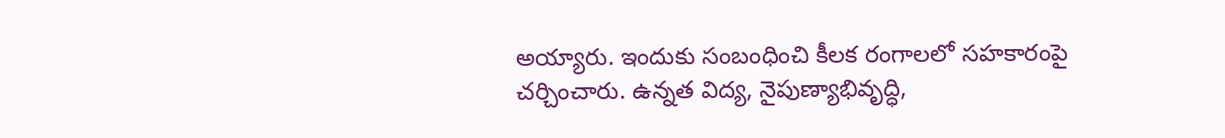అయ్యారు. ఇందుకు సంబంధించి కీల‌క రంగాల‌లో స‌హ‌కారంపై చ‌ర్చించారు. ఉన్నత విద్య, నైపుణ్యాభివృద్ధి,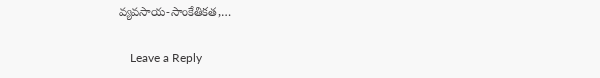వ్యవసాయ-సాంకేతికత,…

    Leave a Reply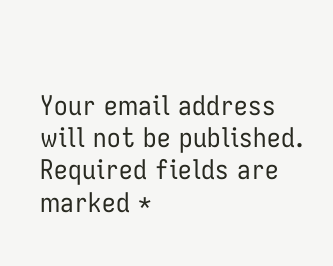Your email address will not be published. Required fields are marked *